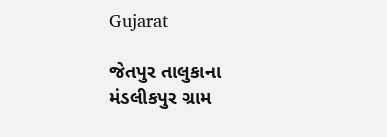Gujarat

જેતપુર તાલુકાના મંડલીકપુર ગ્રામ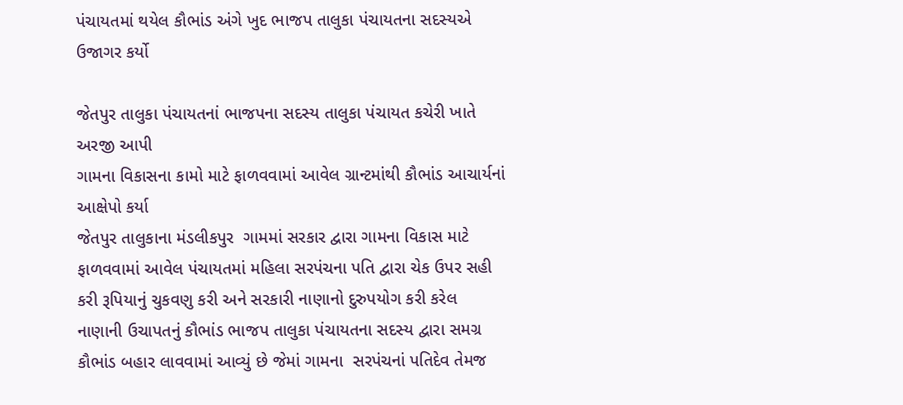પંચાયતમાં થયેલ કૌભાંડ અંગે ખુદ ભાજપ તાલુકા પંચાયતના સદસ્યએ ઉજાગર કર્યો

જેતપુર તાલુકા પંચાયતનાં ભાજપના સદસ્ય તાલુકા પંચાયત કચેરી ખાતે અરજી આપી
ગામના વિકાસના કામો માટે ફાળવવામાં આવેલ ગ્રાન્ટમાંથી કૌભાંડ આચાર્યનાં આક્ષેપો કર્યા
જેતપુર તાલુકાના મંડલીકપુર  ગામમાં સરકાર દ્વારા ગામના વિકાસ માટે ફાળવવામાં આવેલ પંચાયતમાં મહિલા સરપંચના પતિ દ્વારા ચેક ઉપર સહી કરી રૂપિયાનું ચુકવણુ કરી અને સરકારી નાણાનો દુરુપયોગ કરી કરેલ નાણાની ઉચાપતનું કૌભાંડ ભાજપ તાલુકા પંચાયતના સદસ્ય દ્વારા સમગ્ર કૌભાંડ બહાર લાવવામાં આવ્યું છે જેમાં ગામના  સરપંચનાં પતિદેવ તેમજ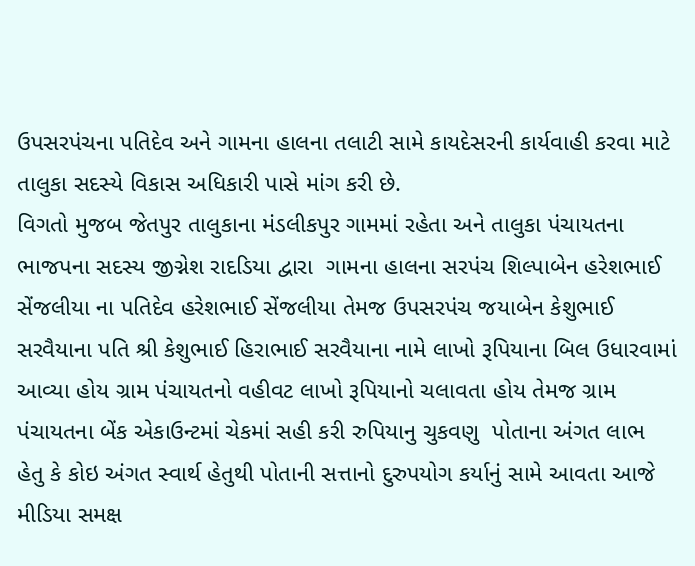ઉપસરપંચના પતિદેવ અને ગામના હાલના તલાટી સામે કાયદેસરની કાર્યવાહી કરવા માટે તાલુકા સદસ્યે વિકાસ અધિકારી પાસે માંગ કરી છે.
વિગતો મુજબ જેતપુર તાલુકાના મંડલીકપુર ગામમાં રહેતા અને તાલુકા પંચાયતના ભાજપના સદસ્ય જીગ્નેશ રાદડિયા દ્વારા  ગામના હાલના સરપંચ શિલ્પાબેન હરેશભાઈ સેંજલીયા ના પતિદેવ હરેશભાઈ સેંજલીયા તેમજ ઉપસરપંચ જયાબેન કેશુભાઈ સરવૈયાના પતિ શ્રી કેશુભાઈ હિરાભાઈ સરવૈયાના નામે લાખો રૂપિયાના બિલ ઉધારવામાં આવ્યા હોય ગ્રામ પંચાયતનો વહીવટ લાખો રૂપિયાનો ચલાવતા હોય તેમજ ગ્રામ પંચાયતના બેંક એકાઉન્ટમાં ચેકમાં સહી કરી રુપિયાનુ ચુકવણુ  પોતાના અંગત લાભ હેતુ કે કોઇ અંગત સ્વાર્થ હેતુથી પોતાની સત્તાનો દુરુપયોગ કર્યાનું સામે આવતા આજે મીડિયા સમક્ષ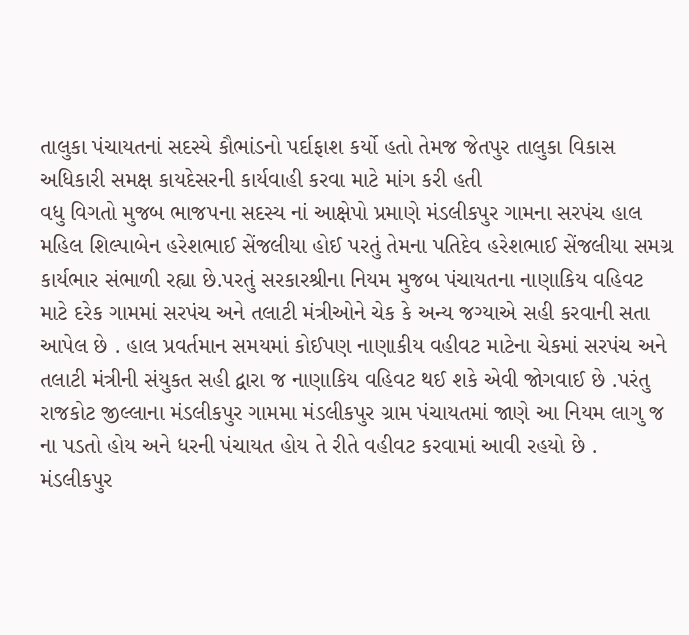તાલુકા પંચાયતનાં સદસ્યે કૌભાંડનો પર્દાફાશ કર્યો હતો તેમજ જેતપુર તાલુકા વિકાસ અધિકારી સમક્ષ કાયદેસરની કાર્યવાહી કરવા માટે માંગ કરી હતી
વધુ વિગતો મુજબ ભાજપના સદસ્ય નાં આક્ષેપો પ્રમાણે મંડલીકપુર ગામના સરપંચ હાલ મહિલ શિલ્પાબેન હરેશભાઈ સેંજલીયા હોઈ પરતું તેમના પતિદેવ હરેશભાઈ સેંજલીયા સમગ્ર કાર્યભાર સંભાળી રહ્યા છે.પરતું સરકારશ્રીના નિયમ મુજબ પંચાયતના નાણાકિય વહિવટ માટે દરેક ગામમાં સરપંચ અને તલાટી મંત્રીઓને ચેક કે અન્ય જગ્યાએ સહી કરવાની સતા આપેલ છે . હાલ પ્રવર્તમાન સમયમાં કોઈપણ નાણાકીય વહીવટ માટેના ચેકમાં સરપંચ અને તલાટી મંત્રીની સંયુકત સહી દ્વારા જ નાણાકિય વહિવટ થઈ શકે એવી જોગવાઈ છે .પરંતુ રાજકોટ જીલ્લાના મંડલીકપુર ગામમા મંડલીકપુર ગ્રામ પંચાયતમાં જાણે આ નિયમ લાગુ જ ના પડતો હોય અને ધરની પંચાયત હોય તે રીતે વહીવટ કરવામાં આવી રહયો છે . મંડલીકપુર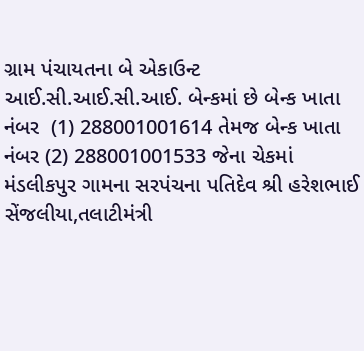ગ્રામ પંચાયતના બે એકાઉન્ટ આઈ.સી.આઈ.સી.આઈ. બેન્કમાં છે બેન્ક ખાતા નંબર  (1) 288001001614 તેમજ બેન્ક ખાતા નંબર (2) 288001001533 જેના ચેકમાં મંડલીકપુર ગામના સરપંચના પતિદેવ શ્રી હરેશભાઈ સેંજલીયા,તલાટીમંત્રી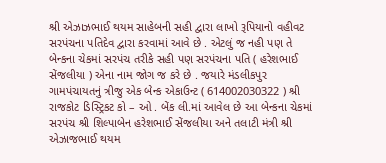શ્રી એઝાઝભાઈ થયમ સાહેબની સહી દ્વારા લાખો રૂપિયાનો વહીવટ સરપંચના પતિદેવ દ્વારા કરવામાં આવે છે . એટલું જ નહી પણ તે બેન્કના ચેકમાં સરપંચ તરીકે સહી પણ સરપંચના પતિ ( હરેશભાઈ સેંજલીયા ) એના નામ જોગ જ કરે છે . જયારે મંડલીકપુર ગામપંચાયતનું ત્રીજુ એક બેન્ક એકાઉન્ટ ( 614002030322 ) શ્રી રાજકોટ ડિસ્ટ્રિકટ કો – ઓ . બેંક લી.માં આવેલ છે આ બેન્કના ચેકમાં સરપંચ શ્રી શિલ્પાબેન હરેશભાઈ સેંજલીયા અને તલાટી મંત્રી શ્રી એઝાજભાઈ થયમ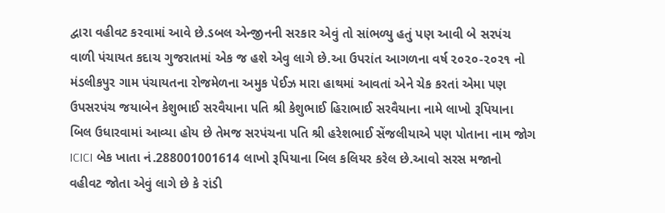દ્વારા વહીવટ કરવામાં આવે છે.ડબલ એન્જીનની સરકાર એવું તો સાંભળ્યુ હતું પણ આવી બે સરપંચ વાળી પંચાયત કદાચ ગુજરાતમાં એક જ હશે એવુ લાગે છે.આ ઉપરાંત આગળના વર્ષ ૨૦૨૦-૨૦૨૧ નો મંડલીકપુર ગામ પંચાયતના રોજમેળના અમુક પેઈઝ મારા હાથમાં આવતાં એને ચેક કરતાં એમા પણ ઉપસરપંચ જયાબેન કેશુભાઈ સરવૈયાના પતિ શ્રી કેશુભાઈ હિરાભાઈ સરવૈયાના નામે લાખો રૂપિયાના બિલ ઉધારવામાં આવ્યા હોય છે તેમજ સરપંચના પતિ શ્રી હરેશભાઈ સેંજલીયાએ પણ પોતાના નામ જોગ ICICI બેક ખાતા નં.288001001614 લાખો રૂપિયાના બિલ કલિયર કરેલ છે.આવો સરસ મજાનો વહીવટ જોતા એવું લાગે છે કે રાંડી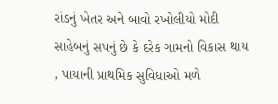રાંડનું ખેતર અને બાવો રખોલીયો મોદી સાહેબનું સપનું છે કે દરેક ગામનો વિકાસ થાય , પાયાની પ્રાથમિક સુવિધાઓ મળે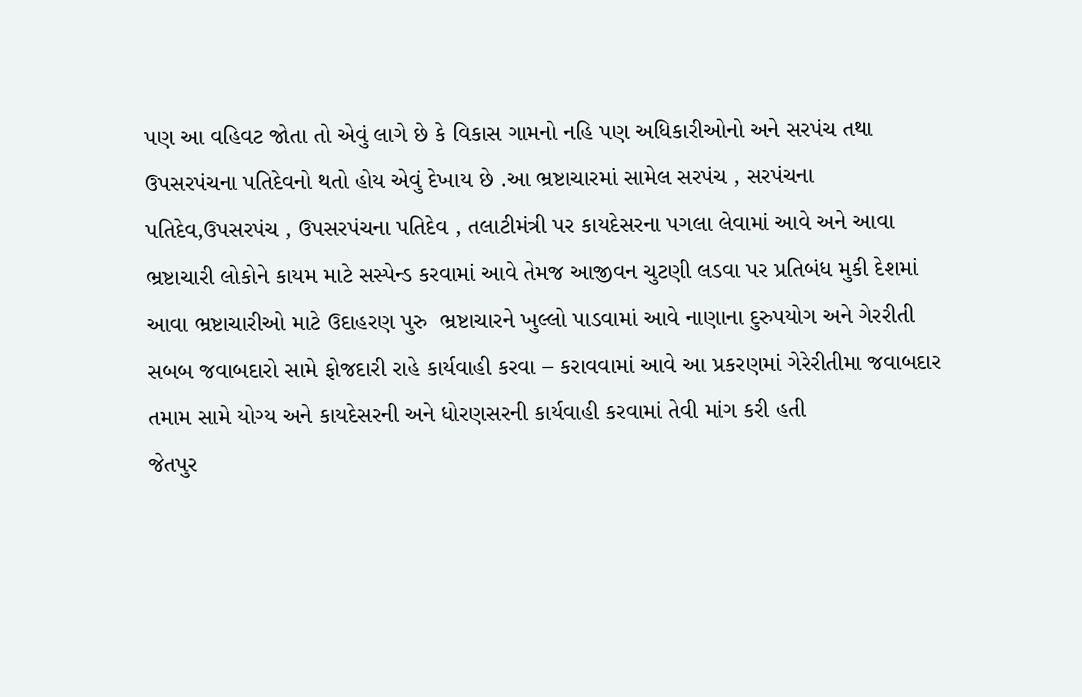પણ આ વહિવટ જોતા તો એવું લાગે છે કે વિકાસ ગામનો નહિ પણ અધિકારીઓનો અને સરપંચ તથા ઉપસરપંચના પતિદેવનો થતો હોય એવું દેખાય છે .આ ભ્રષ્ટાચારમાં સામેલ સરપંચ , સરપંચના પતિદેવ,ઉપસરપંચ , ઉપસરપંચના પતિદેવ , તલાટીમંત્રી પર કાયદેસરના પગલા લેવામાં આવે અને આવા ભ્રષ્ટાચારી લોકોને કાયમ માટે સસ્પેન્ડ કરવામાં આવે તેમજ આજીવન ચુટણી લડવા પર પ્રતિબંધ મુકી દેશમાં આવા ભ્રષ્ટાચારીઓ માટે ઉદાહરણ પુરુ  ભ્રષ્ટાચારને ખુલ્લો પાડવામાં આવે નાણાના દુરુપયોગ અને ગેરરીતી સબબ જવાબદારો સામે ફોજદારી રાહે કાર્યવાહી કરવા – કરાવવામાં આવે આ પ્રકરણમાં ગેરેરીતીમા જવાબદાર તમામ સામે યોગ્ય અને કાયદેસરની અને ધોરણસરની કાર્યવાહી કરવામાં તેવી માંગ કરી હતી
જેતપુર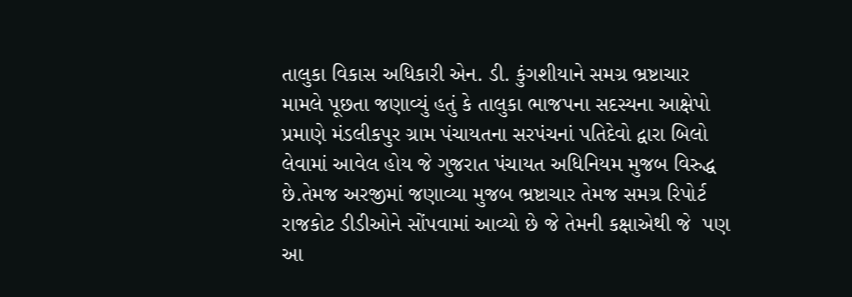તાલુકા વિકાસ અધિકારી એન. ડી. કુંગશીયાને સમગ્ર ભ્રષ્ટાચાર મામલે પૂછતા જણાવ્યું હતું કે તાલુકા ભાજપના સદસ્યના આક્ષેપો પ્રમાણે મંડલીકપુર ગ્રામ પંચાયતના સરપંચનાં પતિદેવો દ્વારા બિલો લેવામાં આવેલ હોય જે ગુજરાત પંચાયત અધિનિયમ મુજબ વિરુદ્ધ છે.તેમજ અરજીમાં જણાવ્યા મુજબ ભ્રષ્ટાચાર તેમજ સમગ્ર રિપોર્ટ રાજકોટ ડીડીઓને સોંપવામાં આવ્યો છે જે તેમની કક્ષાએથી જે  પણ આ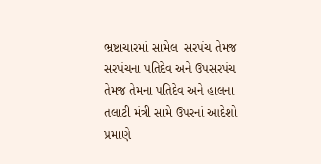ભ્રષ્ટાચારમાં સામેલ  સરપંચ તેમજ સરપંચના પતિદેવ અને ઉપસરપંચ તેમજ તેમના પતિદેવ અને હાલના તલાટી મંત્રી સામે ઉપરનાં આદેશો પ્રમાણે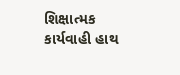શિક્ષાત્મક કાર્યવાહી હાથ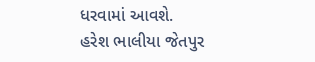ધરવામાં આવશે.
હરેશ ભાલીયા જેતપુર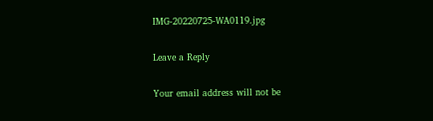IMG-20220725-WA0119.jpg

Leave a Reply

Your email address will not be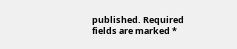published. Required fields are marked *